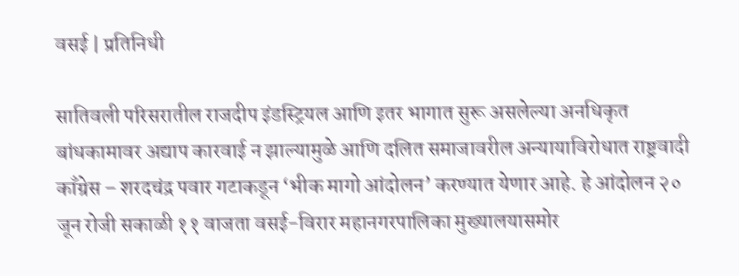वसई | प्रतिनिधी

सातिवली परिसरातील राजदीप इंडस्ट्रियल आणि इतर भागात सुरू असलेल्या अनधिकृत बांधकामावर अद्याप कारवाई न झाल्यामुळे आणि दलित समाजावरील अन्यायाविरोधात राष्ट्रवादी काँग्रेस – शरदचंद्र पवार गटाकडून ‘भीक मागो आंदोलन’ करण्यात येणार आहे. हे आंदोलन २० जून रोजी सकाळी ११ वाजता वसई-विरार महानगरपालिका मुख्यालयासमोर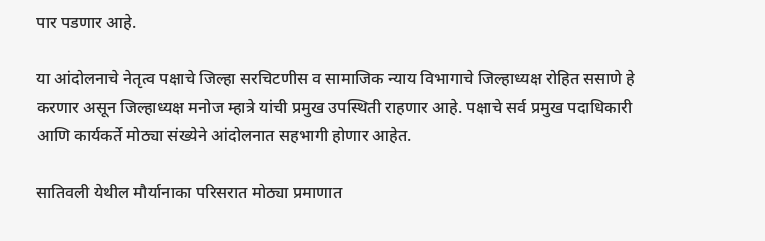पार पडणार आहे.

या आंदोलनाचे नेतृत्व पक्षाचे जिल्हा सरचिटणीस व सामाजिक न्याय विभागाचे जिल्हाध्यक्ष रोहित ससाणे हे करणार असून जिल्हाध्यक्ष मनोज म्हात्रे यांची प्रमुख उपस्थिती राहणार आहे. पक्षाचे सर्व प्रमुख पदाधिकारी आणि कार्यकर्ते मोठ्या संख्येने आंदोलनात सहभागी होणार आहेत.

सातिवली येथील मौर्यानाका परिसरात मोठ्या प्रमाणात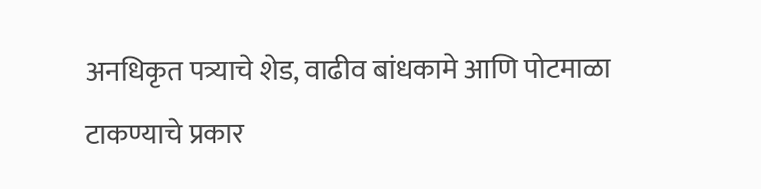अनधिकृत पत्र्याचे शेड, वाढीव बांधकामे आणि पोटमाळा टाकण्याचे प्रकार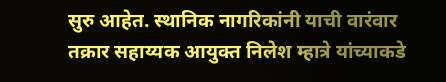सुरु आहेत. स्थानिक नागरिकांनी याची वारंवार तक्रार सहाय्यक आयुक्त निलेश म्हात्रे यांच्याकडे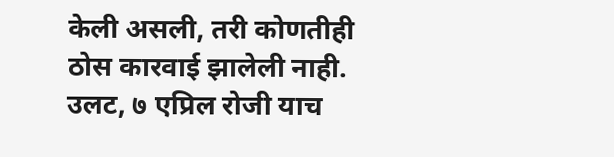केली असली, तरी कोणतीही ठोस कारवाई झालेली नाही. उलट, ७ एप्रिल रोजी याच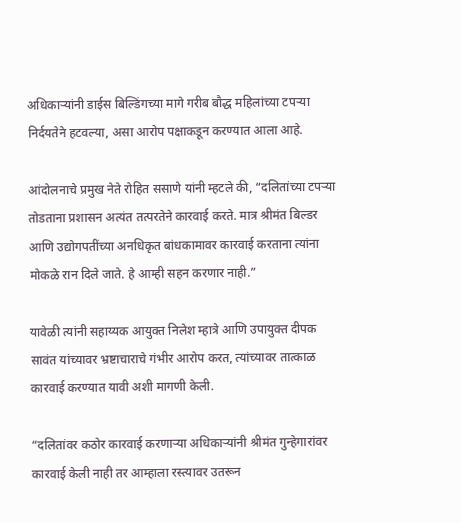अधिकाऱ्यांनी डाईस बिल्डिंगच्या मागे गरीब बौद्ध महिलांच्या टपऱ्या निर्दयतेने हटवल्या, असा आरोप पक्षाकडून करण्यात आला आहे.

आंदोलनाचे प्रमुख नेते रोहित ससाणे यांनी म्हटले की, “दलितांच्या टपऱ्या तोडताना प्रशासन अत्यंत तत्परतेने कारवाई करते. मात्र श्रीमंत बिल्डर आणि उद्योगपतींच्या अनधिकृत बांधकामावर कारवाई करताना त्यांना मोकळे रान दिले जाते. हे आम्ही सहन करणार नाही.”

यावेळी त्यांनी सहाय्यक आयुक्त निलेश म्हात्रे आणि उपायुक्त दीपक सावंत यांच्यावर भ्रष्टाचाराचे गंभीर आरोप करत, त्यांच्यावर तात्काळ कारवाई करण्यात यावी अशी मागणी केली.

“दलितांवर कठोर कारवाई करणाऱ्या अधिकाऱ्यांनी श्रीमंत गुन्हेगारांवर कारवाई केली नाही तर आम्हाला रस्त्यावर उतरून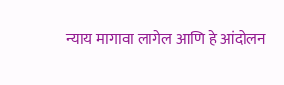न्याय मागावा लागेल आणि हे आंदोलन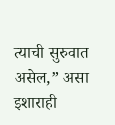त्याची सुरुवात असेल,” असा इशाराही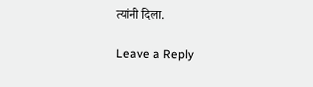त्यांनी दिला.

Leave a Reply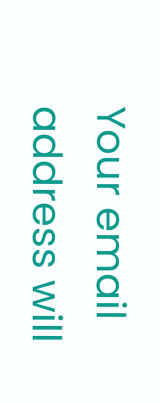Your email address will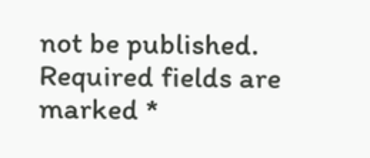not be published. Required fields are marked *